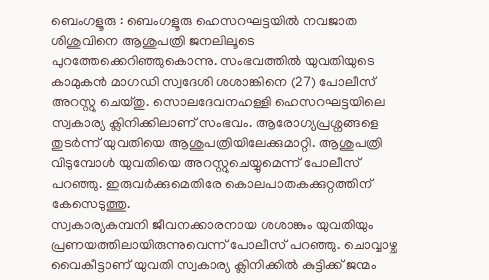ബെംഗളൂരു : ബെംഗളൂരു ഹെസറഘട്ടയിൽ നവജാത ശിശുവിനെ ആശുപത്രി ജനലിലൂടെ പുറത്തേക്കെറിഞ്ഞുകൊന്നു. സംഭവത്തിൽ യുവതിയുടെ കാമുകൻ മാഗഡി സ്വദേശി ശശാങ്കിനെ (27) പോലീസ് അറസ്റ്റു ചെയ്തു. സൊലദേവനഹള്ളി ഹെസറഘട്ടയിലെ സ്വകാര്യ ക്ലിനിക്കിലാണ് സംഭവം. ആരോഗ്യപ്രശ്നങ്ങളെ തുടർന്ന് യുവതിയെ ആശുപത്രിയിലേക്കുമാറ്റി. ആശുപത്രി വിടുമ്പോൾ യുവതിയെ അറസ്റ്റുചെയ്യുമെന്ന് പോലീസ് പറഞ്ഞു. ഇരുവർക്കുമെതിരേ കൊലപാതകക്കുറ്റത്തിന് കേസെടുത്തു.
സ്വകാര്യകമ്പനി ജീവനക്കാരനായ ശശാങ്കും യുവതിയും പ്രണയത്തിലായിരുന്നുവെന്ന് പോലീസ് പറഞ്ഞു. ചൊവ്വാഴ്ച വൈകീട്ടാണ് യുവതി സ്വകാര്യ ക്ലിനിക്കിൽ കുട്ടിക്ക് ജന്മം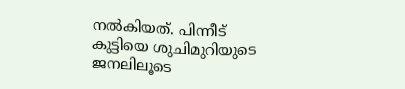നൽകിയത്. പിന്നീട് കുട്ടിയെ ശുചിമുറിയുടെ ജനലിലൂടെ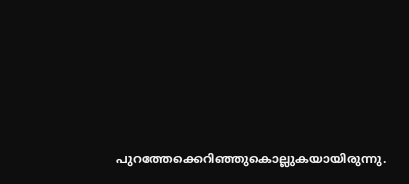പുറത്തേക്കെറിഞ്ഞുകൊല്ലുകയായിരുന്നു.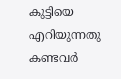കുട്ടിയെ എറിയുന്നതു കണ്ടവർ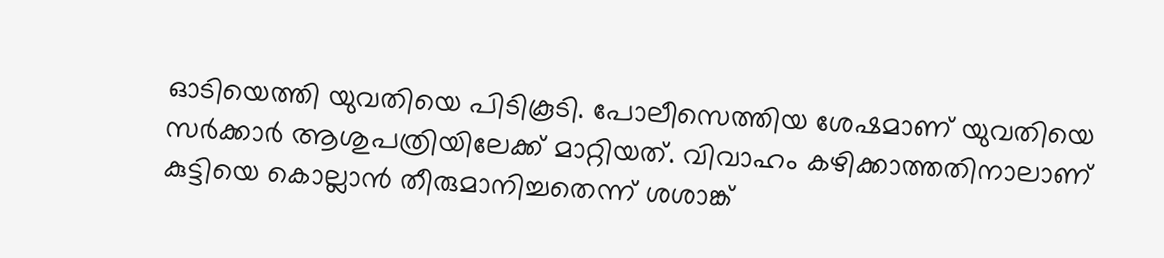ഓടിയെത്തി യുവതിയെ പിടികൂടി. പോലീസെത്തിയ ശേഷമാണ് യുവതിയെ സർക്കാർ ആശുപത്രിയിലേക്ക് മാറ്റിയത്. വിവാഹം കഴിക്കാത്തതിനാലാണ് കുട്ടിയെ കൊല്ലാൻ തീരുമാനിച്ചതെന്ന് ശശാങ്ക്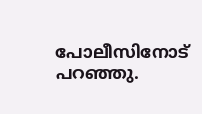പോലീസിനോട് പറഞ്ഞു.